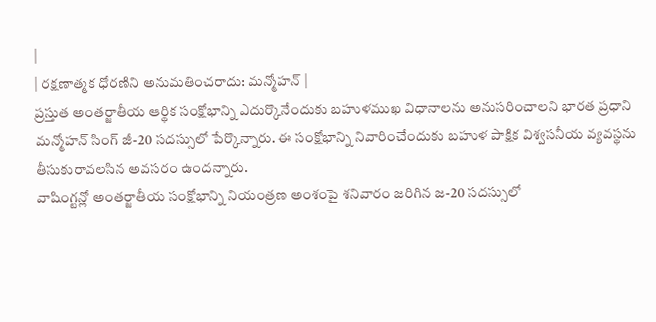|
| రక్షణాత్మక ధోరణిని అనుమతించరాదు: మన్మోహన్ |
ప్రస్తుత అంతర్జాతీయ ఆర్థిక సంక్షోభాన్ని ఎదుర్కొనేందుకు బహుళముఖ విధానాలను అనుసరించాలని భారత ప్రధాని మన్మోహన్ సింగ్ జీ-20 సదస్సులో పేర్కొన్నారు. ఈ సంక్షోభాన్ని నివారించేందుకు బహుళ పాక్షిక విశ్వసనీయ వ్యవస్థను తీసుకురావలసిన అవసరం ఉందన్నారు.
వాషింగ్టన్లో అంతర్జాతీయ సంక్షోభాన్ని నియంత్రణ అంశంపై శనివారం జరిగిన జ-20 సదస్సులో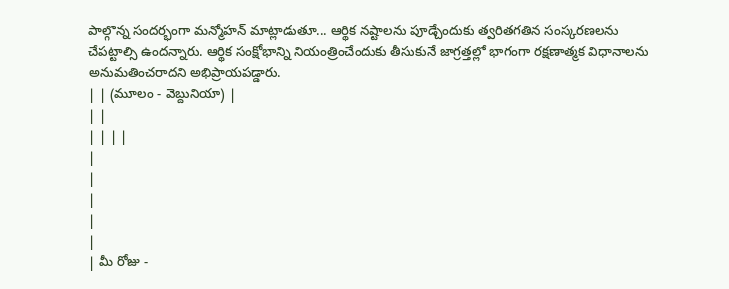పాల్గొన్న సందర్భంగా మన్మోహన్ మాట్లాడుతూ... ఆర్థిక నష్టాలను పూడ్చేందుకు త్వరితగతిన సంస్కరణలను చేపట్టాల్సి ఉందన్నారు. ఆర్థిక సంక్షోభాన్ని నియంత్రించేందుకు తీసుకునే జాగ్రత్తల్లో భాగంగా రక్షణాత్మక విధానాలను అనుమతించరాదని అభిప్రాయపడ్డారు.
| | (మూలం - వెబ్దునియా) |
| |
| | | |
|
|
|
|
|
| మీ రోజు -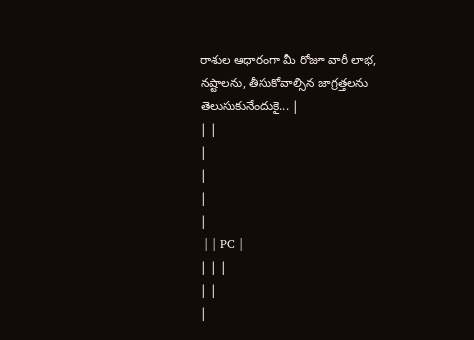రాశుల ఆధారంగా మీ రోజూ వారీ లాభ, నష్టాలను, తీసుకోవాల్సిన జాగ్రత్తలను తెలుసుకునేందుకై... |
| |
|
|
|
|
 | | PC |
| | |
| |
|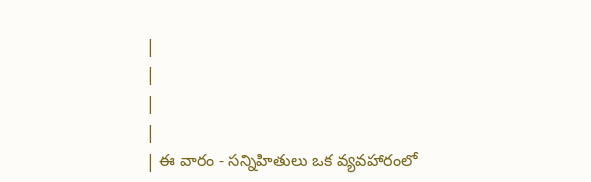|
|
|
|
| ఈ వారం - సన్నిహితులు ఒక వ్యవహారంలో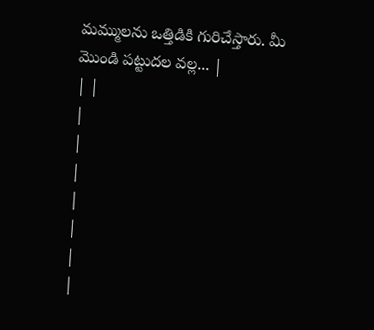మమ్ములను ఒత్తిడికి గురిచేస్తారు. మీ మొండి పట్టుదల వల్ల... |
| |
|
|
|
|
|
|
|